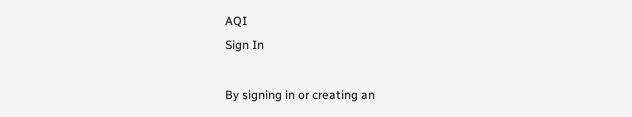AQI
Sign In

By signing in or creating an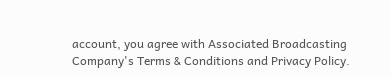account, you agree with Associated Broadcasting Company's Terms & Conditions and Privacy Policy.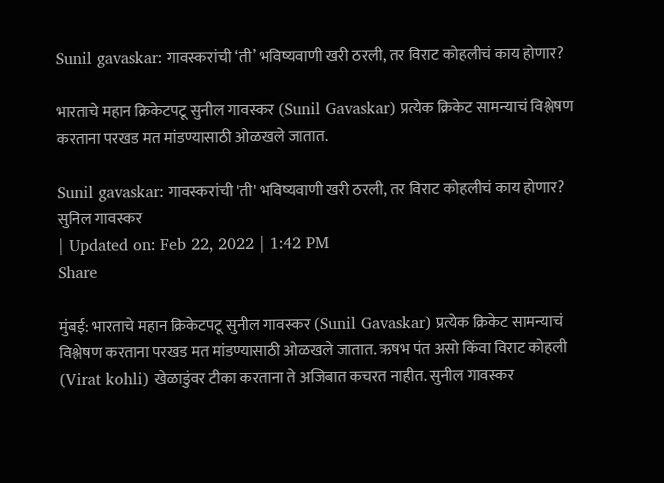Sunil gavaskar: गावस्करांची ‘ती’ भविष्यवाणी खरी ठरली, तर विराट कोहलीचं काय होणार?

भारताचे महान क्रिकेटपटू सुनील गावस्कर (Sunil Gavaskar) प्रत्येक क्रिकेट सामन्याचं विश्लेषण करताना परखड मत मांडण्यासाठी ओळखले जातात.

Sunil gavaskar: गावस्करांची 'ती' भविष्यवाणी खरी ठरली, तर विराट कोहलीचं काय होणार?
सुनिल गावस्कर
| Updated on: Feb 22, 2022 | 1:42 PM
Share

मुंबई: भारताचे महान क्रिकेटपटू सुनील गावस्कर (Sunil Gavaskar) प्रत्येक क्रिकेट सामन्याचं विश्लेषण करताना परखड मत मांडण्यासाठी ओळखले जातात. ऋषभ पंत असो किंवा विराट कोहली (Virat kohli) खेळाडुंवर टीका करताना ते अजिबात कचरत नाहीत. सुनील गावस्कर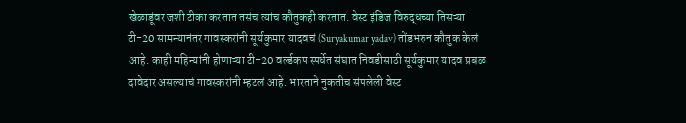खेळाडूंवर जशी टीका करतात तसंच त्यांच कौतुकही करतात. वेस्ट इंडिज विरुद्धच्या तिसऱ्या टी-20 सामन्यानंतर गावस्करांनी सूर्यकुमार यादवचं (Suryakumar yadav) तोंडभरुन कौतुक केलं आहे. काही महिन्यांनी होणाऱ्या टी-20 वर्ल्डकप स्पर्धेत संघात निवडीसाठी सूर्यकुमार यादव प्रबळ दावेदार असल्याचं गावस्करांनी म्हटलं आहे. भारताने नुकतीच संपलेली वेस्ट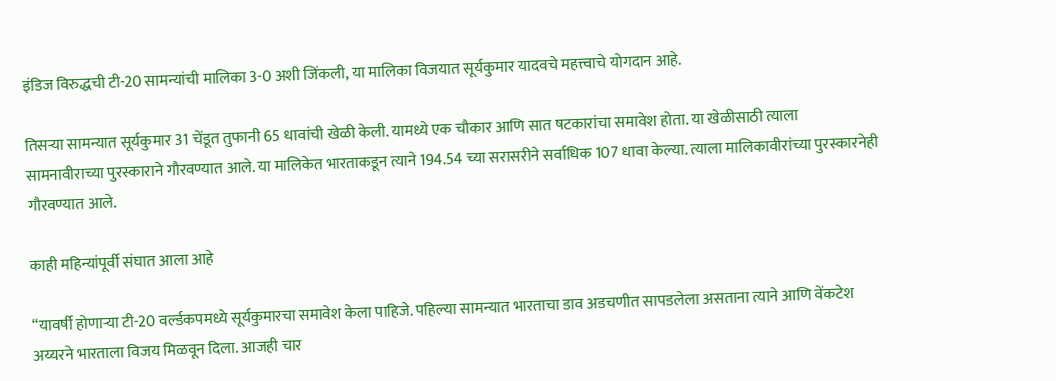इंडिज विरुद्धची टी-20 सामन्यांची मालिका 3-0 अशी जिंकली, या मालिका विजयात सूर्यकुमार यादवचे महत्त्वाचे योगदान आहे.

तिसऱ्या सामन्यात सूर्यकुमार 31 चेंडूत तुफानी 65 धावांची खेळी केली. यामध्ये एक चौकार आणि सात षटकारांचा समावेश होता. या खेळीसाठी त्याला सामनावीराच्या पुरस्काराने गौरवण्यात आले. या मालिकेत भारताकडून त्याने 194.54 च्या सरासरीने सर्वाधिक 107 धावा केल्या. त्याला मालिकावीरांच्या पुरस्कारनेही गौरवण्यात आले.

काही महिन्यांपूर्वी संघात आला आहे

“यावर्षी होणाऱ्या टी-20 वर्ल्डकपमध्ये सूर्यकुमारचा समावेश केला पाहिजे. पहिल्या सामन्यात भारताचा डाव अडचणीत सापडलेला असताना त्याने आणि वेंकटेश अय्यरने भारताला विजय मिळवून दिला. आजही चार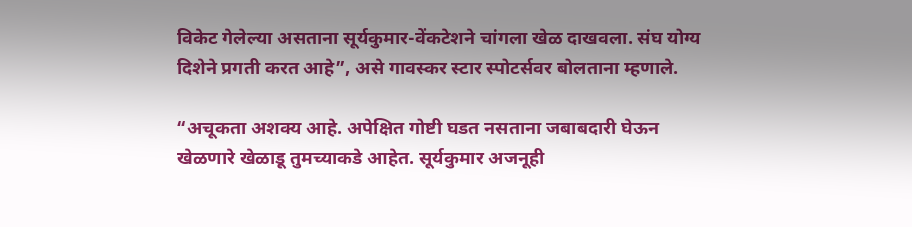विकेट गेलेल्या असताना सूर्यकुमार-वेंकटेशने चांगला खेळ दाखवला. संघ योग्य दिशेने प्रगती करत आहे”, असे गावस्कर स्टार स्पोटर्सवर बोलताना म्हणाले.

“अचूकता अशक्य आहे. अपेक्षित गोष्टी घडत नसताना जबाबदारी घेऊन खेळणारे खेळाडू तुमच्याकडे आहेत. सूर्यकुमार अजनूही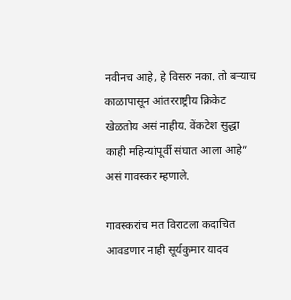नवीनच आहे, हे विसरु नका. तो बऱ्याच काळापासून आंतरराष्ट्रीय क्रिकेट खेळतोय असं नाहीय. वेंकटेश सुद्धा काही महिन्यांपूर्वी संघात आला आहे” असं गावस्कर म्हणाले.

गावस्करांच मत विराटला कदाचित आवडणार नाही सूर्यकुमार यादव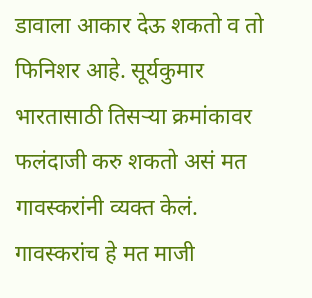डावाला आकार देऊ शकतो व तो फिनिशर आहे. सूर्यकुमार भारतासाठी तिसऱ्या क्रमांकावर फलंदाजी करु शकतो असं मत गावस्करांनी व्यक्त केलं. गावस्करांच हे मत माजी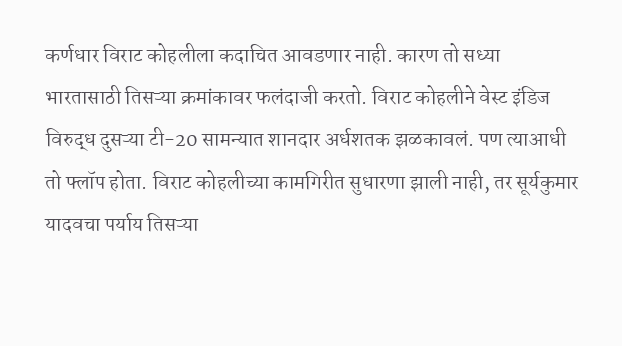कर्णधार विराट कोहलीला कदाचित आवडणार नाही. कारण तो सध्या भारतासाठी तिसऱ्या क्रमांकावर फलंदाजी करतो. विराट कोहलीने वेस्ट इंडिज विरुद्ध दुसऱ्या टी-20 सामन्यात शानदार अर्धशतक झळकावलं. पण त्याआधी तो फ्लॉप होता. विराट कोहलीच्या कामगिरीत सुधारणा झाली नाही, तर सूर्यकुमार यादवचा पर्याय तिसऱ्या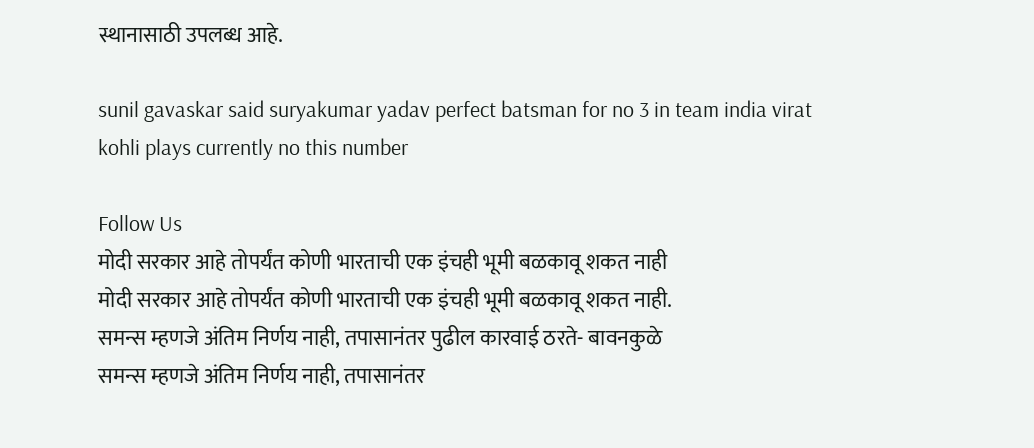स्थानासाठी उपलब्ध आहे.

sunil gavaskar said suryakumar yadav perfect batsman for no 3 in team india virat kohli plays currently no this number

Follow Us
मोदी सरकार आहे तोपर्यंत कोणी भारताची एक इंचही भूमी बळकावू शकत नाही
मोदी सरकार आहे तोपर्यंत कोणी भारताची एक इंचही भूमी बळकावू शकत नाही.
समन्स म्हणजे अंतिम निर्णय नाही, तपासानंतर पुढील कारवाई ठरते- बावनकुळे
समन्स म्हणजे अंतिम निर्णय नाही, तपासानंतर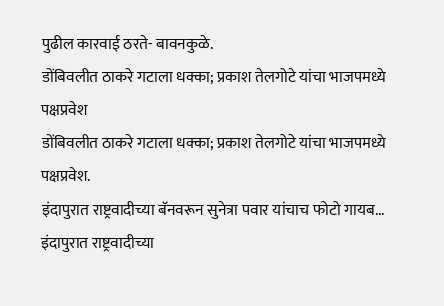पुढील कारवाई ठरते- बावनकुळे.
डोंबिवलीत ठाकरे गटाला धक्का; प्रकाश तेलगोटे यांचा भाजपमध्ये पक्षप्रवेश
डोंबिवलीत ठाकरे गटाला धक्का; प्रकाश तेलगोटे यांचा भाजपमध्ये पक्षप्रवेश.
इंदापुरात राष्ट्रवादीच्या बॅनवरून सुनेत्रा पवार यांचाच फोटो गायब...
इंदापुरात राष्ट्रवादीच्या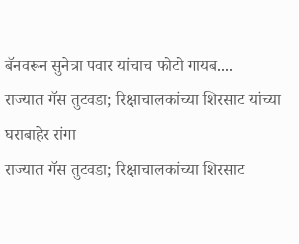बॅनवरून सुनेत्रा पवार यांचाच फोटो गायब....
राज्यात गॅस तुटवडा; रिक्षाचालकांच्या शिरसाट यांच्या घराबाहेर रांगा
राज्यात गॅस तुटवडा; रिक्षाचालकांच्या शिरसाट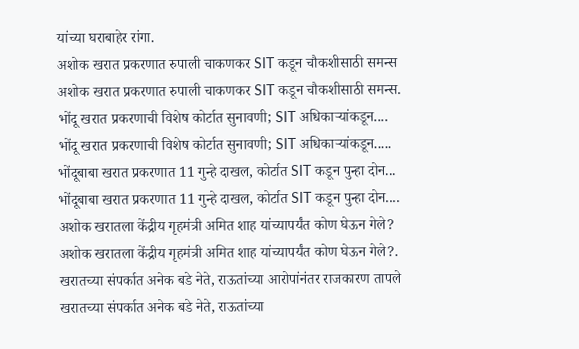यांच्या घराबाहेर रांगा.
अशोक खरात प्रकरणात रुपाली चाकणकर SIT कडून चौकशीसाठी समन्स
अशोक खरात प्रकरणात रुपाली चाकणकर SIT कडून चौकशीसाठी समन्स.
भोंदू खरात प्रकरणाची विशेष कोर्टात सुनावणी; SIT अधिकाऱ्यांकडून....
भोंदू खरात प्रकरणाची विशेष कोर्टात सुनावणी; SIT अधिकाऱ्यांकडून.....
भोंदूबाबा खरात प्रकरणात 11 गुन्हे दाखल, कोर्टात SIT कडून पुन्हा दोन...
भोंदूबाबा खरात प्रकरणात 11 गुन्हे दाखल, कोर्टात SIT कडून पुन्हा दोन....
अशोक खरातला केंद्रीय गृहमंत्री अमित शाह यांच्यापर्यंत कोण घेऊन गेले?
अशोक खरातला केंद्रीय गृहमंत्री अमित शाह यांच्यापर्यंत कोण घेऊन गेले?.
खरातच्या संपर्कात अनेक बडे नेते, राऊतांच्या आरोपांनंतर राजकारण तापले
खरातच्या संपर्कात अनेक बडे नेते, राऊतांच्या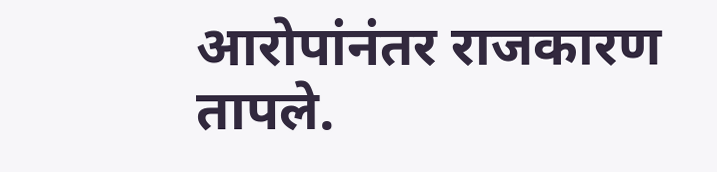आरोपांनंतर राजकारण तापले.